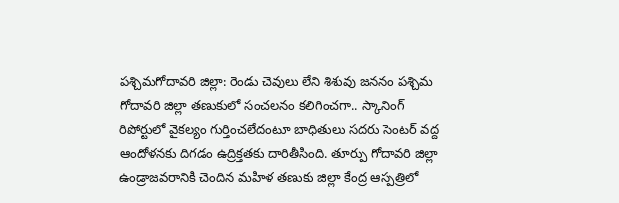పశ్చిమగోదావరి జిల్లా: రెండు చెవులు లేని శిశువు జననం పశ్చిమ గోదావరి జిల్లా తణుకులో సంచలనం కలిగించగా.. స్కానింగ్ రిపోర్టులో వైకల్యం గుర్తించలేదంటూ బాధితులు సదరు సెంటర్ వద్ద ఆందోళనకు దిగడం ఉద్రిక్తతకు దారితీసింది. తూర్పు గోదావరి జిల్లా ఉండ్రాజవరానికి చెందిన మహిళ తణుకు జిల్లా కేంద్ర ఆస్పత్రిలో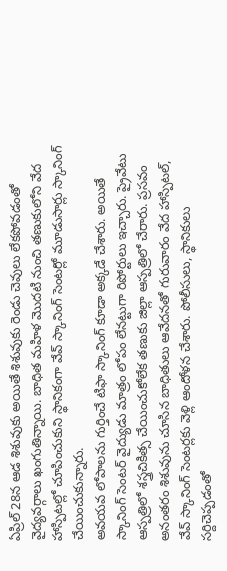ఏప్రిల్ 28న ఆడ శిశువుకు అయితే శిశువుకు రెండు చెవులు లేకపోవడంతో వైద్యవర్గాలు ఖంగుతిన్నాయి. బాధిత మహిళ మొదటి నుంచి తణుకులోని వేద హాస్పిటల్లో చూపించుకుని స్థానికంగా వేవ్ స్కానింగ్ సెంటర్లో మూడుసార్లు స్కానింగ్ చేయించుకున్నారు.
అవయవ లోపాలను గుర్తించే టిఫా స్కానింగ్ కూడా అక్కడే చేశారు. అయితే స్కానింగ్ సెంటర్ వైద్యుడు మాత్రం లోపం లేనట్టుగా రిపోర్టులు ఇచ్చారు. ప్రైవేటు ఆస్పత్రిలో శస్త్రచికిత్స చేయించుకోలేక తణుకు జిల్లా ఆస్పత్రిలో చేరారు. ప్రసవం అనంతరం శిశువును చూసిన బాధితులు ఆవేదనతో గురువారం వేద హాస్పిటల్, వేవ్ స్కానింగ్ సెంటర్లకు వెళ్లి ఆందోళన చేశారు. పోలీసులు, స్థానికులు సర్దిచెప్పడంతో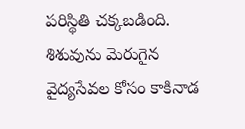పరిస్థితి చక్కబడింది. శిశువును మెరుగైన వైద్యసేవల కోసం కాకినాడ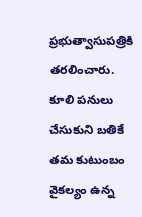ప్రభుత్వాసుపత్రికి తరలించారు. కూలి పనులు చేసుకుని బతికే తమ కుటుంబం వైకల్యం ఉన్న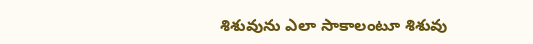శిశువును ఎలా సాకాలంటూ శిశువు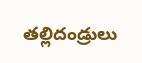తల్లిదండ్రులు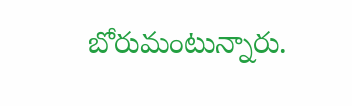బోరుమంటున్నారు.